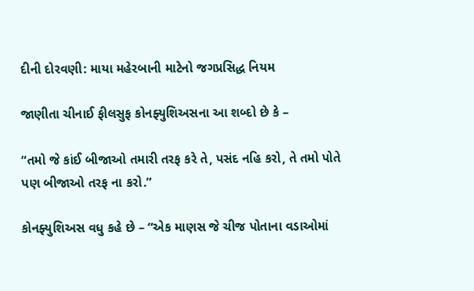દીની દોરવણી: માયા મહેરબાની માટેનો જગપ્રસિદ્ધ નિયમ

જાણીતા ચીનાઈ ફીલસુફ કોનફ્યુશિઅસના આ શબ્દો છે કે –

“તમો જે કાંઈ બીજાઓ તમારી તરફ કરે તે, પસંદ નહિ કરો, તે તમો પોતે પણ બીજાઓ તરફ ના કરો.”

કોનફ્યુશિઅસ વધુ કહે છે – “એક માણસ જે ચીજ પોતાના વડાઓમાં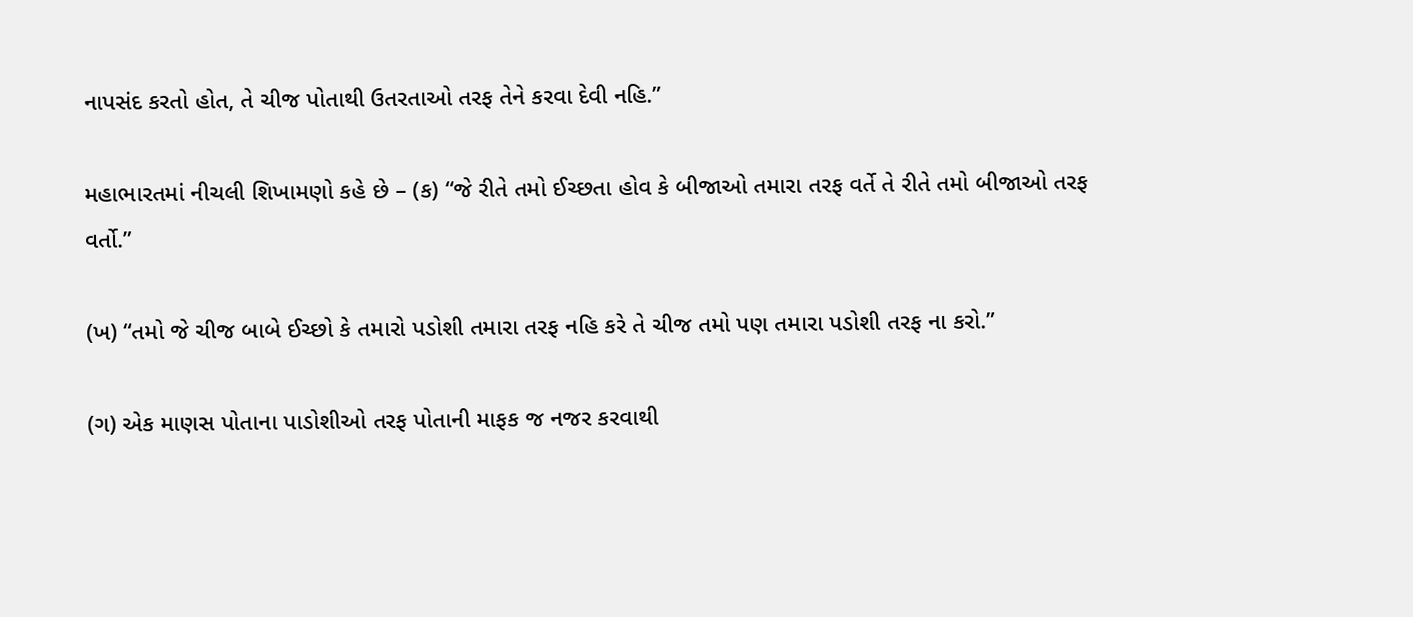નાપસંદ કરતો હોત, તે ચીજ પોતાથી ઉતરતાઓ તરફ તેને કરવા દેવી નહિ.”

મહાભારતમાં નીચલી શિખામણો કહે છે – (ક) “જે રીતે તમો ઈચ્છતા હોવ કે બીજાઓ તમારા તરફ વર્તે તે રીતે તમો બીજાઓ તરફ વર્તો.”

(ખ) “તમો જે ચીજ બાબે ઈચ્છો કે તમારો પડોશી તમારા તરફ નહિ કરે તે ચીજ તમો પણ તમારા પડોશી તરફ ના કરો.”

(ગ) એક માણસ પોતાના પાડોશીઓ તરફ પોતાની માફક જ નજર કરવાથી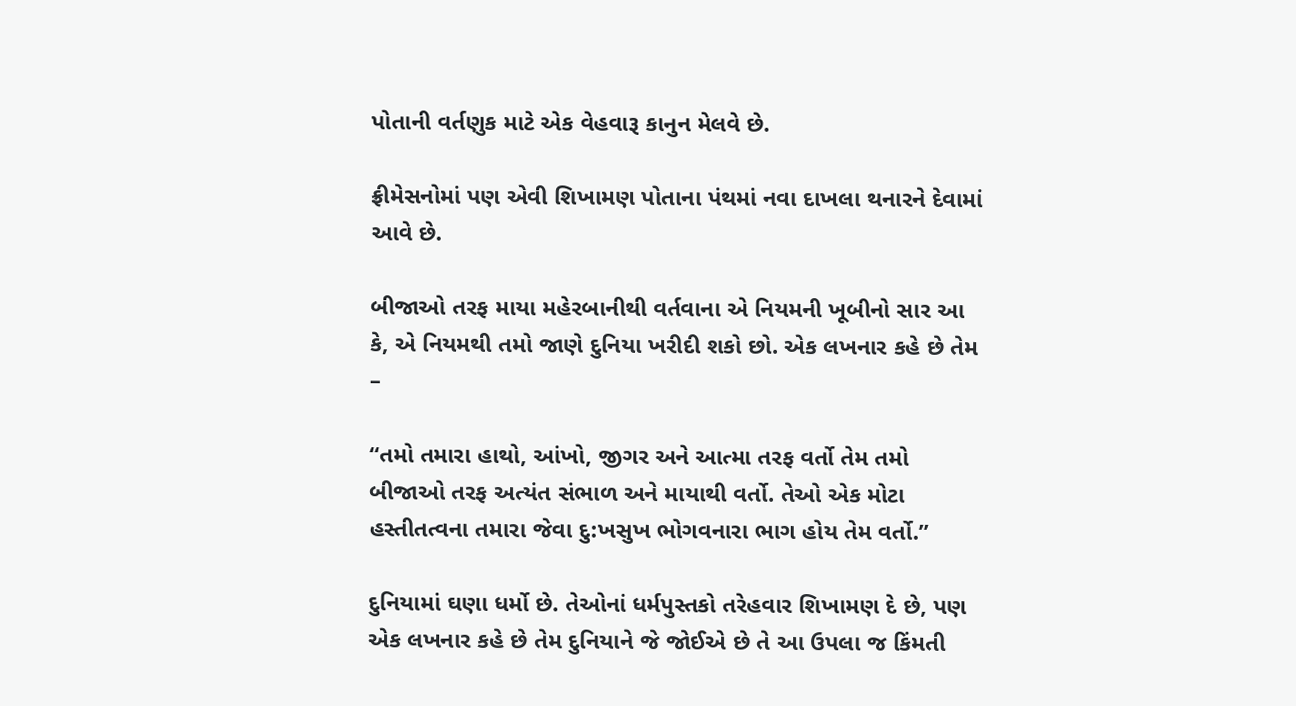પોતાની વર્તણુક માટે એક વેહવારૂ કાનુન મેલવે છે.

ફ્રીમેસનોમાં પણ એવી શિખામણ પોતાના પંથમાં નવા દાખલા થનારને દેવામાં આવે છે.

બીજાઓ તરફ માયા મહેરબાનીથી વર્તવાના એ નિયમની ખૂબીનો સાર આ કે, એ નિયમથી તમો જાણે દુનિયા ખરીદી શકો છો. એક લખનાર કહે છે તેમ –

“તમો તમારા હાથો, આંખો, જીગર અને આત્મા તરફ વર્તો તેમ તમો બીજાઓ તરફ અત્યંત સંભાળ અને માયાથી વર્તો. તેઓ એક મોટા હસ્તીતત્વના તમારા જેવા દુ:ખસુખ ભોગવનારા ભાગ હોય તેમ વર્તો.”

દુનિયામાં ઘણા ધર્મો છે. તેઓનાં ધર્મપુસ્તકો તરેહવાર શિખામણ દે છે, પણ એક લખનાર કહે છે તેમ દુનિયાને જે જોઈએ છે તે આ ઉપલા જ કિંમતી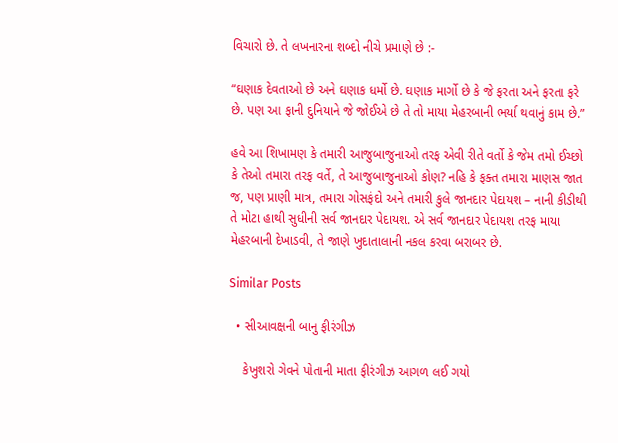વિચારો છે. તે લખનારના શબ્દો નીચે પ્રમાણે છે :-

“ઘણાક દેવતાઓ છે અને ઘણાક ધર્મો છે. ઘણાક માર્ગો છે કે જે ફરતા અને ફરતા ફરે છે. પણ આ ફાની દુનિયાને જે જોઈએ છે તે તો માયા મેહરબાની ભર્યા થવાનું કામ છે.”

હવે આ શિખામણ કે તમારી આજુબાજુનાઓ તરફ એવી રીતે વર્તો કે જેમ તમો ઈચ્છો કે તેઓ તમારા તરફ વર્તે, તે આજુબાજુનાઓ કોણ? નહિ કે ફક્ત તમારા માણસ જાત જ, પણ પ્રાણી માત્ર, તમારા ગોસફંદો અને તમારી કુલે જાનદાર પેદાયશ – નાની કીડીથી તે મોટા હાથી સુધીની સર્વ જાનદાર પેદાયશ. એ સર્વ જાનદાર પેદાયશ તરફ માયા મેહરબાની દેખાડવી, તે જાણે ખુદાતાલાની નકલ કરવા બરાબર છે.

Similar Posts

  • સીઆવક્ષની બાનુ ફીરંગીઝ

    કેખુશરો ગેવને પોતાની માતા ફીરંગીઝ આગળ લઈ ગયો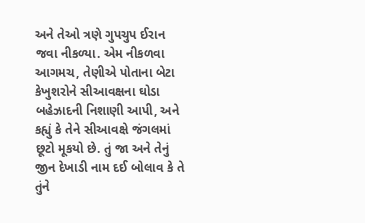અને તેઓ ત્રણે ગુપચુપ ઈરાન જવા નીકળ્યા. એમ નીકળવા આગમચ, તેણીએ પોતાના બેટા કેખુશરોને સીઆવક્ષના ઘોડા બહેઝાદની નિશાણી આપી, અને કહ્યું કે તેને સીઆવક્ષે જંગલમાં છૂટો મૂકયો છે. તું જા અને તેનું જીન દેખાડી નામ દઈ બોલાવ કે તે તુંને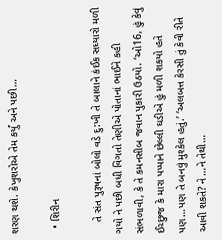શરણ થશે. કેખુશરોએ તેમ કર્યું અને પછી…

  • શિરીન

    તે સંત પુરૂષનાં બોલો વડે દુ:ખી તે બાલાને કંઈક સધ્યારો મળી ગયો ને પછી બધી વિગતો તેણીએ પોતાનાં ભાઈને કહી સંભળાવી, કે તે કમનસીબ જવાન પુકારી ઉઠયો. ‘ઓ16, હું કેવું ઈચ્છુજ કે મારા પપ્પાને છેલ્લી ઘડીએ હું મળી શકયો હતે પણ…પણ તે બનવું મુશ્કેલ હતું.’ ‘અલબત્ત કેરસી તું કેવી રીતે આવી શકતે? ને …ને તેથી…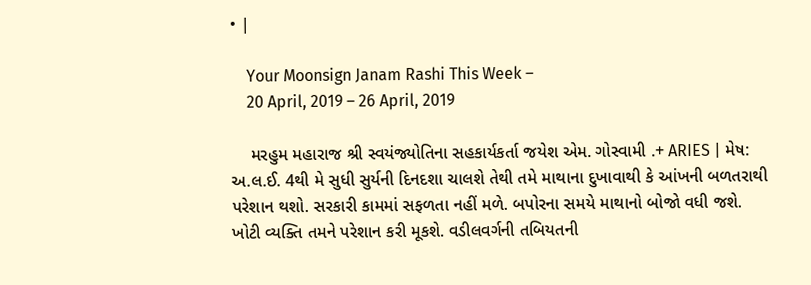• |

    Your Moonsign Janam Rashi This Week –
    20 April, 2019 – 26 April, 2019

    મરહુમ મહારાજ શ્રી સ્વયંજ્યોતિના સહકાર્યકર્તા જયેશ એમ. ગોસ્વામી .+ ARIES | મેષ: અ.લ.ઈ. 4થી મે સુધી સુર્યની દિનદશા ચાલશે તેથી તમે માથાના દુખાવાથી કે આંખની બળતરાથી પરેશાન થશો. સરકારી કામમાં સફળતા નહીં મળે. બપોરના સમયે માથાનો બોજો વધી જશે. ખોટી વ્યક્તિ તમને પરેશાન કરી મૂકશે. વડીલવર્ગની તબિયતની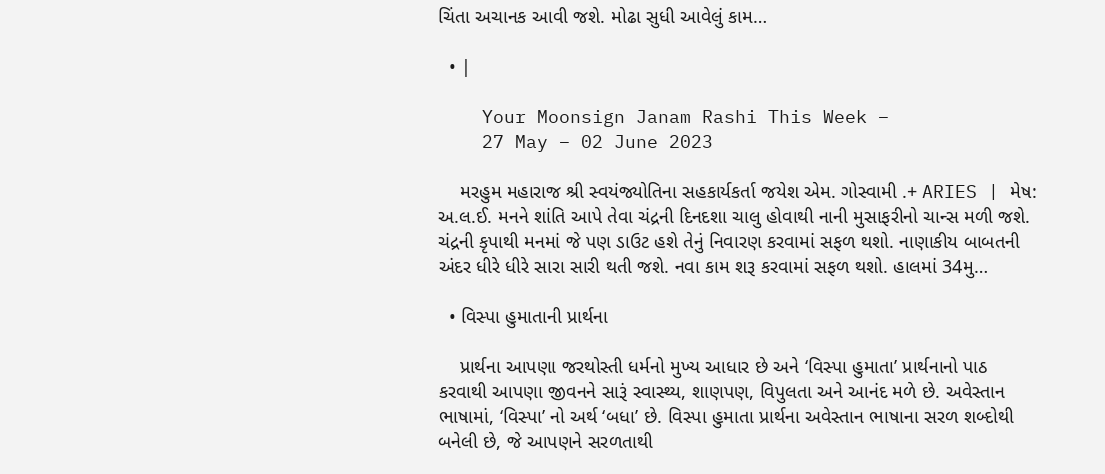ચિંતા અચાનક આવી જશે. મોઢા સુધી આવેલું કામ…

  • |

    Your Moonsign Janam Rashi This Week –
    27 May – 02 June 2023

    મરહુમ મહારાજ શ્રી સ્વયંજ્યોતિના સહકાર્યકર્તા જયેશ એમ. ગોસ્વામી .+ ARIES | મેષ: અ.લ.ઈ. મનને શાંતિ આપે તેવા ચંદ્રની દિનદશા ચાલુ હોવાથી નાની મુસાફરીનો ચાન્સ મળી જશે. ચંદ્રની કૃપાથી મનમાં જે પણ ડાઉટ હશે તેનું નિવારણ કરવામાં સફળ થશો. નાણાકીય બાબતની અંદર ધીરે ધીરે સારા સારી થતી જશે. નવા કામ શરૂ કરવામાં સફળ થશો. હાલમાં 34મુ…

  • વિસ્પા હુમાતાની પ્રાર્થના

    પ્રાર્થના આપણા જરથોસ્તી ધર્મનો મુખ્ય આધાર છે અને ‘વિસ્પા હુમાતા’ પ્રાર્થનાનો પાઠ કરવાથી આપણા જીવનને સારૂં સ્વાસ્થ્ય, શાણપણ, વિપુલતા અને આનંદ મળે છે. અવેસ્તાન ભાષામાં, ‘વિસ્પા’ નો અર્થ ‘બધા’ છે. વિસ્પા હુમાતા પ્રાર્થના અવેસ્તાન ભાષાના સરળ શબ્દોથી બનેલી છે, જે આપણને સરળતાથી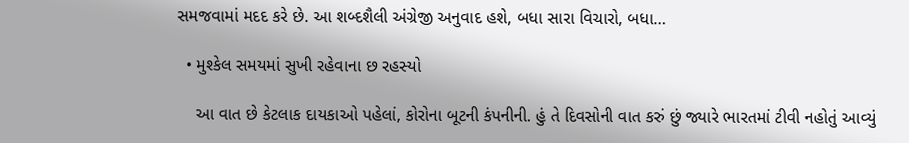સમજવામાં મદદ કરે છે. આ શબ્દશૈલી અંગ્રેજી અનુવાદ હશે, બધા સારા વિચારો, બધા…

  • મુશ્કેલ સમયમાં સુખી રહેવાના છ રહસ્યો

    આ વાત છે કેટલાક દાયકાઓ પહેલાં, કોરોના બૂટની કંપનીની. હું તે દિવસોની વાત કરું છું જ્યારે ભારતમાં ટીવી નહોતું આવ્યું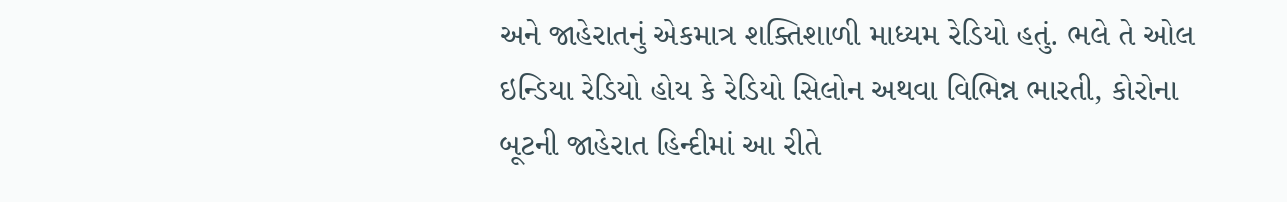અને જાહેરાતનું એકમાત્ર શક્તિશાળી માધ્યમ રેડિયો હતું. ભલે તે ઓલ ઇન્ડિયા રેડિયો હોય કે રેડિયો સિલોન અથવા વિભિન્ન ભારતી, કોરોના બૂટની જાહેરાત હિન્દીમાં આ રીતે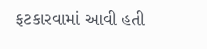ફટકારવામાં આવી હતી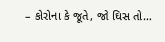– કોરોના કે જૂતે, જો ઘિસ તો…